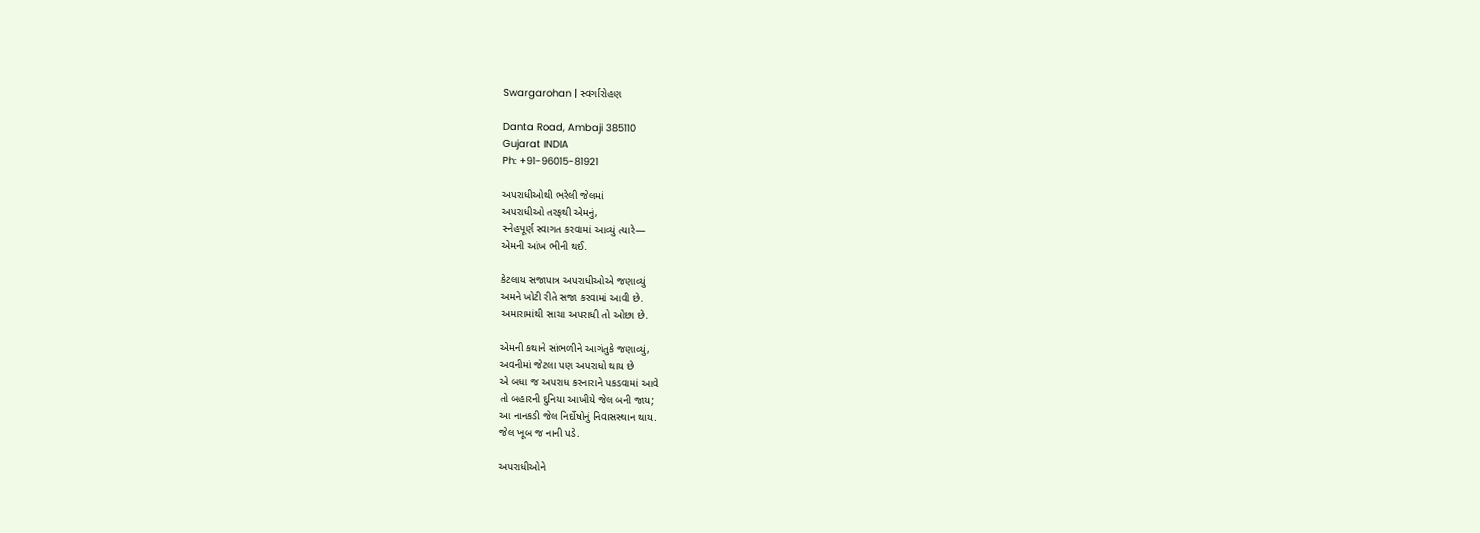Swargarohan | સ્વર્ગારોહણ

Danta Road, Ambaji 385110
Gujarat INDIA
Ph: +91-96015-81921

અપરાધીઓથી ભરેલી જેલમાં
અપરાધીઓ તરફથી એમનું,
સ્નેહપૂર્ણ સ્વાગત કરવામાં આવ્યું ત્યારે—
એમની આંખ ભીની થઈ.

કેટલાય સજાપાત્ર અપરાધીઓએ જણાવ્યું
અમને ખોટી રીતે સજા કરવામાં આવી છે.
અમારામાંથી સાચા અપરાધી તો ઓછા છે.

એમની કથાને સાંભળીને આગંતુકે જણાવ્યું,
અવનીમાં જેટલા પણ અપરાધો થાય છે
એ બધા જ અપરાધ કરનારાને પકડવામાં આવે
તો બહારની દુનિયા આખીયે જેલ બની જાય;
આ નાનકડી જેલ નિર્દોષોનું નિવાસસ્થાન થાય.
જેલ ખૂબ જ નાની પડે.

અપરાધીઓને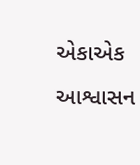એકાએક આશ્વાસન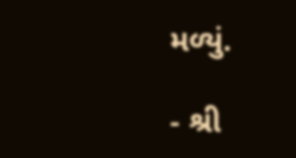મળ્યું.

- શ્રી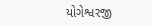યોગેશ્વરજી